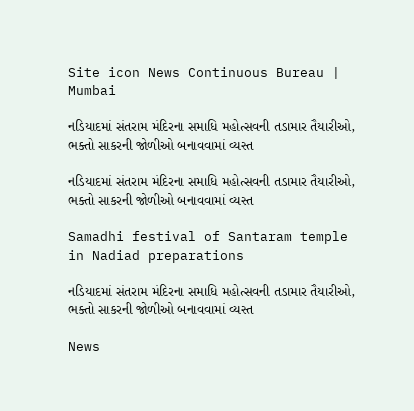Site icon News Continuous Bureau | Mumbai

નડિયાદમાં સંતરામ મંદિરના સમાધિ મહોત્સવની તડામાર તૈયારીઓ, ભક્તો સાકરની જોળીઓ બનાવવામાં વ્યસ્ત

નડિયાદમાં સંતરામ મંદિરના સમાધિ મહોત્સવની તડામાર તૈયારીઓ, ભક્તો સાકરની જોળીઓ બનાવવામાં વ્યસ્ત

Samadhi festival of Santaram temple in Nadiad preparations

નડિયાદમાં સંતરામ મંદિરના સમાધિ મહોત્સવની તડામાર તૈયારીઓ, ભક્તો સાકરની જોળીઓ બનાવવામાં વ્યસ્ત

News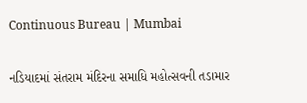Continuous Bureau | Mumbai

નડિયાદમાં સંતરામ મંદિરના સમાધિ મહોત્સવની તડામાર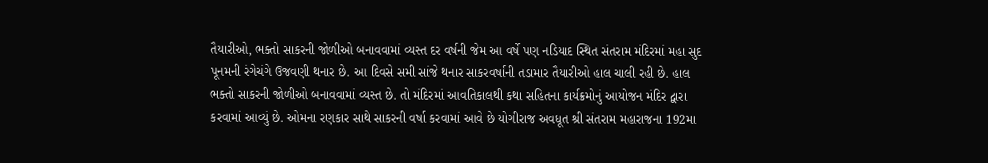તૈયારીઓ, ભક્તો સાકરની જોળીઓ બનાવવામાં વ્યસ્ત દર વર્ષની જેમ આ વર્ષે પણ નડિયાદ સ્થિત સંતરામ મંદિરમાં મહા સુદ પૂનમની રંગેચંગે ઉજવણી થનાર છે. આ દિવસે સમી સાંજે થનાર સાકરવર્ષાની તડામાર તૈયારીઓ હાલ ચાલી રહી છે. હાલ ભક્તો સાકરની જોળીઓ બનાવવામાં વ્યસ્ત છે. તો મંદિરમાં આવતિકાલથી કથા સહિતના કાર્યક્રમોનું આયોજન મંદિર દ્વારા કરવામાં આવ્યું છે. ઓમના રણકાર સાથે સાકરની વર્ષા કરવામાં આવે છે યોગીરાજ અવધૂત શ્રી સંતરામ મહારાજના 192મા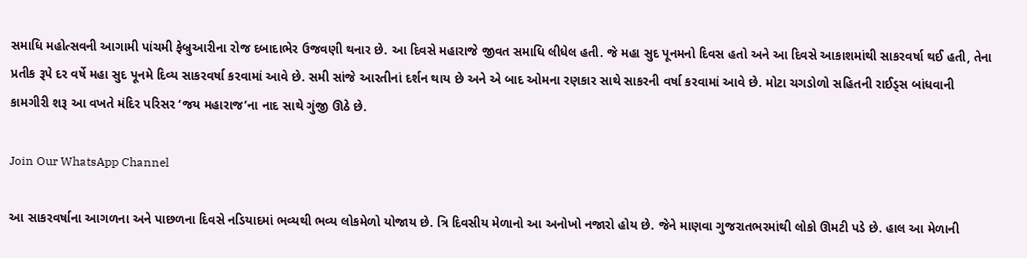સમાધિ મહોત્સવની આગામી પાંચમી ફેબ્રુઆરીના રોજ દબાદાભેર ઉજવણી થનાર છે. આ દિવસે મહારાજે જીવત સમાધિ લીધેલ હતી. જે મહા સુદ પૂનમનો દિવસ હતો અને આ દિવસે આકાશમાંથી સાકરવર્ષા થઈ હતી, તેના પ્રતીક રૂપે દર વર્ષે મહા સુદ પૂનમે દિવ્ય સાકરવર્ષા કરવામાં આવે છે. સમી સાંજે આરતીનાં દર્શન થાય છે અને એ બાદ ઓમના રણકાર સાથે સાકરની વર્ષા કરવામાં આવે છે. મોટા ચગડોળો સહિતની રાઈડ્સ બાંધવાની કામગીરી શરૂ આ વખતે મંદિર પરિસર ‘જય મહારાજ’ના નાદ સાથે ગુંજી ઊઠે છે.

Join Our WhatsApp Channel

આ સાકરવર્ષાના આગળના અને પાછળના દિવસે નડિયાદમાં ભવ્યથી ભવ્ય લોકમેળો યોજાય છે. ત્રિ દિવસીય મેળાનો આ અનોખો નજારો હોય છે. જેને માણવા ગુજરાતભરમાંથી લોકો ઊમટી પડે છે. હાલ આ મેળાની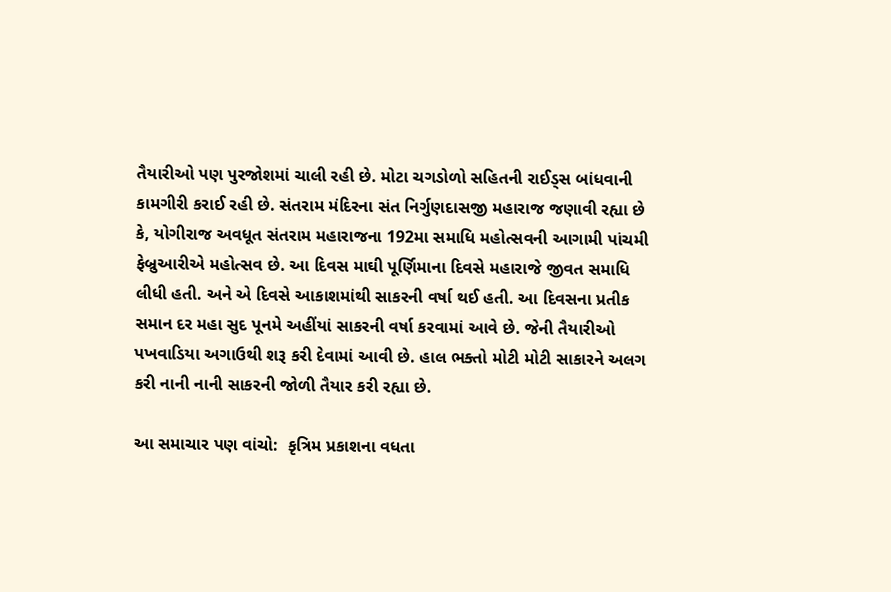તૈયારીઓ પણ પુરજોશમાં ચાલી રહી છે. મોટા ચગડોળો સહિતની રાઈડ્સ બાંધવાની કામગીરી કરાઈ રહી છે. સંતરામ મંદિરના સંત નિર્ગુણદાસજી મહારાજ જણાવી રહ્યા છે કે, યોગીરાજ અવધૂત સંતરામ મહારાજના 192મા સમાધિ મહોત્સવની આગામી પાંચમી ફેબ્રુઆરીએ મહોત્સવ છે. આ દિવસ માઘી પૂર્ણિમાના દિવસે મહારાજે જીવત સમાધિ લીધી હતી. અને એ દિવસે આકાશમાંથી સાકરની વર્ષા થઈ હતી. આ દિવસના પ્રતીક સમાન દર મહા સુદ પૂનમે અહીંયાં સાકરની વર્ષા કરવામાં આવે છે. જેની તૈયારીઓ પખવાડિયા અગાઉથી શરૂ કરી દેવામાં આવી છે. હાલ ભક્તો મોટી મોટી સાકારને અલગ કરી નાની નાની સાકરની જોળી તૈયાર કરી રહ્યા છે.

આ સમાચાર પણ વાંચો:  કૃત્રિમ પ્રકાશના વધતા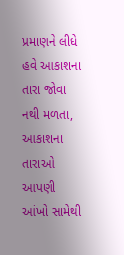પ્રમાણને લીધે હવે આકાશના તારા જોવા નથી મળતા, આકાશના તારાઓ આપણી આંખો સામેથી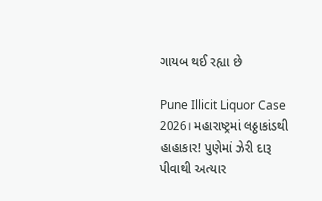ગાયબ થઈ રહ્યા છે

Pune Illicit Liquor Case 2026। મહારાષ્ટ્રમાં લઠ્ઠાકાંડથી હાહાકાર! પુણેમાં ઝેરી દારૂ પીવાથી અત્યાર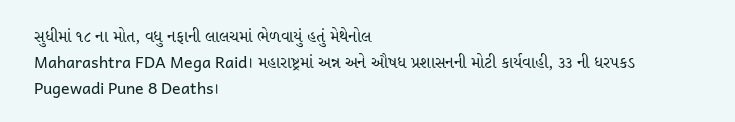સુધીમાં ૧૮ ના મોત, વધુ નફાની લાલચમાં ભેળવાયું હતું મેથેનોલ
Maharashtra FDA Mega Raid। મહારાષ્ટ્રમાં અન્ન અને ઔષધ પ્રશાસનની મોટી કાર્યવાહી, ૩૩ ની ધરપકડ
Pugewadi Pune 8 Deaths।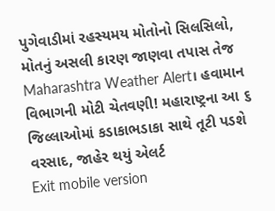પુગેવાડીમાં રહસ્યમય મોતોનો સિલસિલો, મોતનું અસલી કારણ જાણવા તપાસ તેજ
Maharashtra Weather Alert। હવામાન વિભાગની મોટી ચેતવણી! મહારાષ્ટ્રના આ ૬ જિલ્લાઓમાં કડાકાભડાકા સાથે તૂટી પડશે વરસાદ, જાહેર થયું એલર્ટ
Exit mobile version